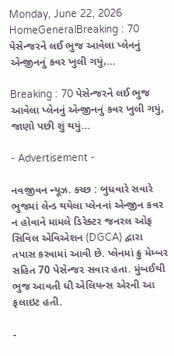Monday, June 22, 2026
HomeGeneralBreaking : 70 પેસેન્જરને લઈ ભુજ આવેલા પ્લેનનું એન્જીનનું કવર ખુલી ગયું,...

Breaking : 70 પેસેન્જરને લઈ ભુજ આવેલા પ્લેનનું એન્જીનનું કવર ખુલી ગયું, જાણો પછી શું થયું…

- Advertisement -

નવજીવન ન્યૂઝ. કચ્છ : બુધવારે સવારે ભુજમાં લેન્ડ થયેલા પ્લેનનાં એન્જીન કવર ન હોવાને મામલે ડિરેક્ટર જનરલ ઓફ સિવિલ એવિએશન (DGCA) દ્વારા તપાસ કરવામાં આવી છે. પ્લેનમાં ક્રુ મેમ્બર સહિત 70 પેસેન્જર સવાર હતા. મુંબઈથી ભુજ આવતી ધી એલિયન્સ એરની આ ફલાઇટ હતી.

-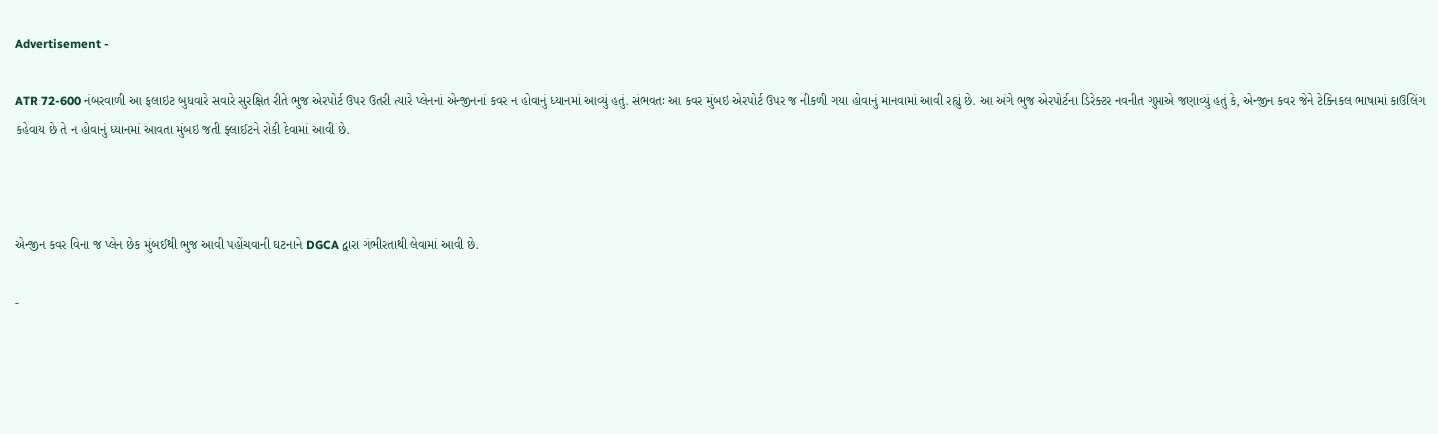Advertisement -

ATR 72-600 નંબરવાળી આ ફલાઇટ બુધવારે સવારે સુરક્ષિત રીતે ભુજ એરપોર્ટ ઉપર ઉતરી ત્યારે પ્લેનનાં એન્જીનનાં કવર ન હોવાનું ધ્યાનમાં આવ્યું હતું. સંભવતઃ આ કવર મુંબઇ એરપોર્ટ ઉપર જ નીકળી ગયા હોવાનું માનવામાં આવી રહ્યું છે. આ અંગે ભુજ એરપોર્ટના ડિરેક્ટર નવનીત ગુપ્તાએ જણાવ્યું હતું કે, એન્જીન કવર જેને ટેક્નિકલ ભાષામાં કાઉલિંગ કહેવાય છે તે ન હોવાનું ધ્યાનમાં આવતા મુંબઇ જતી ફ્લાઈટને રોકી દેવામાં આવી છે.



એન્જીન કવર વિના જ પ્લેન છેક મુંબઈથી ભુજ આવી પહોંચવાની ઘટનાને DGCA દ્વારા ગંભીરતાથી લેવામાં આવી છે.

-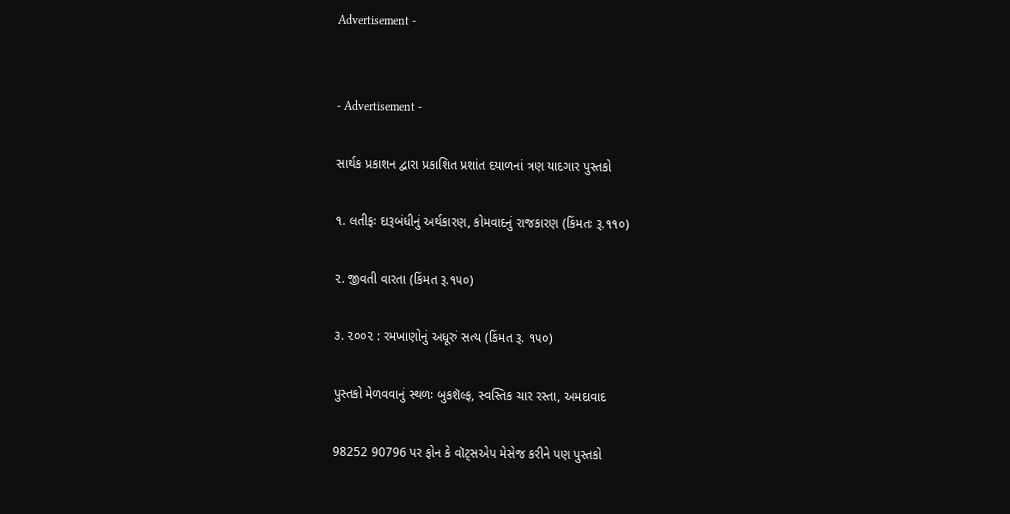Advertisement -


- Advertisement -

સાર્થક પ્રકાશન દ્વારા પ્રકાશિત પ્રશાંત દયાળનાં ત્રણ યાદગાર પુસ્તકો

૧. લતીફઃ દારૂબંધીનું અર્થકારણ, કોમવાદનું રાજકારણ (કિંમતઃ રૂ.૧૧૦)

૨. જીવતી વારતા (કિંમત રૂ.૧૫૦)

૩. ૨૦૦૨ : રમખાણોનું અધૂરું સત્ય (કિંમત રૂ. ૧૫૦)

પુસ્તકો મેળવવાનું સ્થળઃ બુકશૅલ્ફ, સ્વસ્તિક ચાર રસ્તા, અમદાવાદ

98252 90796 પર ફોન કે વૉટ્સએપ મેસેજ કરીને પણ પુસ્તકો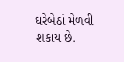ઘરેબેઠાં મેળવી શકાય છે.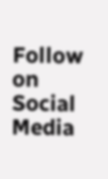Follow on Social Media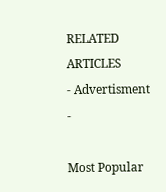RELATED ARTICLES
- Advertisment -

Most Popular